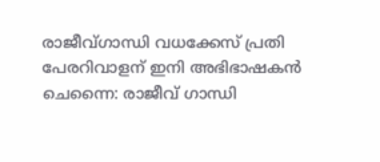രാജീവ്ഗാന്ധി വധക്കേസ് പ്രതി പേരറിവാളന് ഇനി അഭിഭാഷകൻ
ചെന്നൈ: രാജീവ് ഗാന്ധി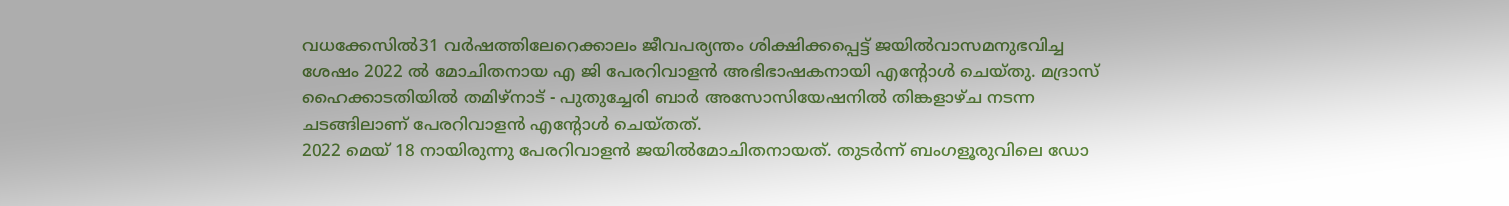വധക്കേസിൽ31 വർഷത്തിലേറെക്കാലം ജീവപര്യന്തം ശിക്ഷിക്കപ്പെട്ട് ജയിൽവാസമനുഭവിച്ച ശേഷം 2022 ൽ മോചിതനായ എ ജി പേരറിവാളൻ അഭിഭാഷകനായി എന്റോൾ ചെയ്തു. മദ്രാസ് ഹൈക്കാടതിയിൽ തമിഴ്നാട് - പുതുച്ചേരി ബാർ അസോസിയേഷനിൽ തിങ്കളാഴ്ച നടന്ന ചടങ്ങിലാണ് പേരറിവാളൻ എന്റോൾ ചെയ്തത്.
2022 മെയ് 18 നായിരുന്നു പേരറിവാളൻ ജയിൽമോചിതനായത്. തുടർന്ന് ബംഗളൂരുവിലെ ഡോ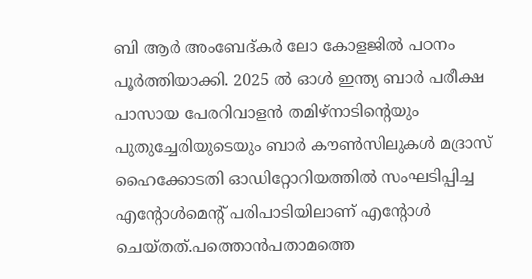ബി ആർ അംബേദ്കർ ലോ കോളജിൽ പഠനം പൂർത്തിയാക്കി. 2025 ൽ ഓൾ ഇന്ത്യ ബാർ പരീക്ഷ പാസായ പേരറിവാളൻ തമിഴ്നാടിന്റെയും പുതുച്ചേരിയുടെയും ബാർ കൗൺസിലുകൾ മദ്രാസ് ഹൈക്കോടതി ഓഡിറ്റോറിയത്തിൽ സംഘടിപ്പിച്ച എന്റോൾമെന്റ് പരിപാടിയിലാണ് എന്റോൾ ചെയ്തത്.പത്തൊൻപതാമത്തെ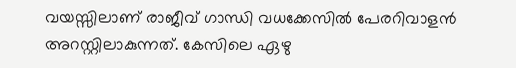വയസ്സിലാണ് രാജീവ് ഗാന്ധി വധക്കേസിൽ പേരറിവാളൻ അറസ്റ്റിലാകുന്നത്. കേസിലെ ഏഴു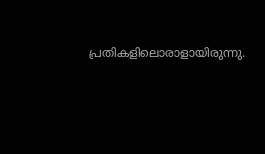പ്രതികളിലൊരാളായിരുന്നു.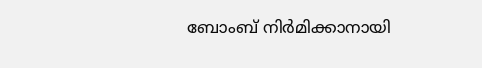ബോംബ് നിർമിക്കാനായി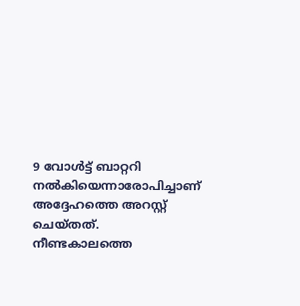9 വോൾട്ട് ബാറ്ററി നൽകിയെന്നാരോപിച്ചാണ് അദ്ദേഹത്തെ അറസ്റ്റ് ചെയ്തത്. നീണ്ടകാലത്തെ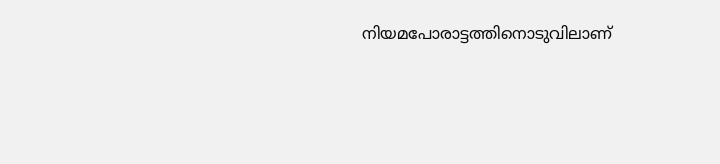നിയമപോരാട്ടത്തിനൊടുവിലാണ്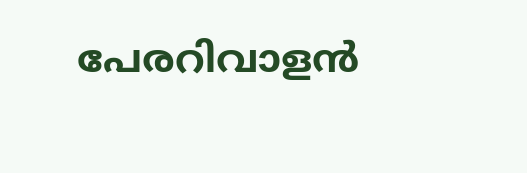പേരറിവാളൻ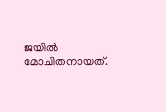ജയിൽ മോചിതനായത്.